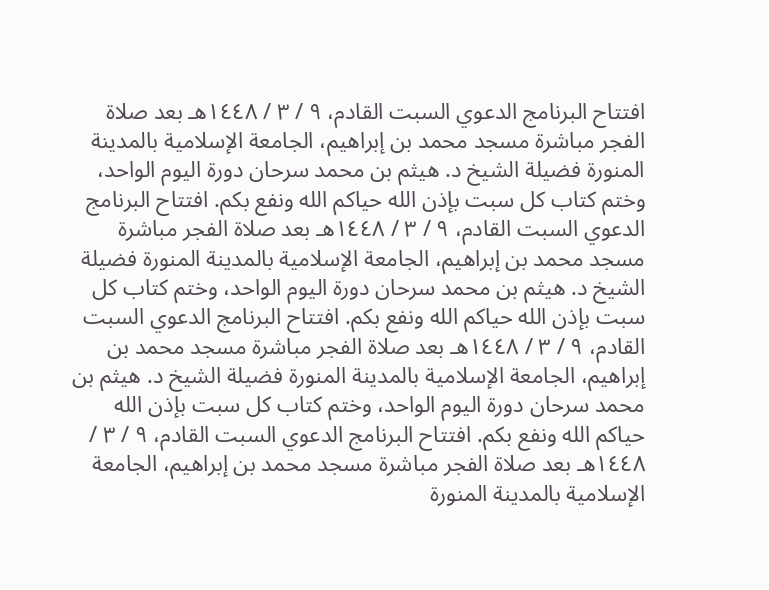افتتاح البرنامج الدعوي السبت القادم، ٩ / ٣ / ١٤٤٨هـ بعد صلاة الفجر مباشرة مسجد محمد بن إبراهيم، الجامعة الإسلامية بالمدينة المنورة فضيلة الشيخ د. هيثم بن محمد سرحان دورة اليوم الواحد، وختم كتاب كل سبت بإذن الله حياكم الله ونفع بكم. افتتاح البرنامج الدعوي السبت القادم، ٩ / ٣ / ١٤٤٨هـ بعد صلاة الفجر مباشرة مسجد محمد بن إبراهيم، الجامعة الإسلامية بالمدينة المنورة فضيلة الشيخ د. هيثم بن محمد سرحان دورة اليوم الواحد، وختم كتاب كل سبت بإذن الله حياكم الله ونفع بكم. افتتاح البرنامج الدعوي السبت القادم، ٩ / ٣ / ١٤٤٨هـ بعد صلاة الفجر مباشرة مسجد محمد بن إبراهيم، الجامعة الإسلامية بالمدينة المنورة فضيلة الشيخ د. هيثم بن محمد سرحان دورة اليوم الواحد، وختم كتاب كل سبت بإذن الله حياكم الله ونفع بكم. افتتاح البرنامج الدعوي السبت القادم، ٩ / ٣ / ١٤٤٨هـ بعد صلاة الفجر مباشرة مسجد محمد بن إبراهيم، الجامعة الإسلامية بالمدينة المنورة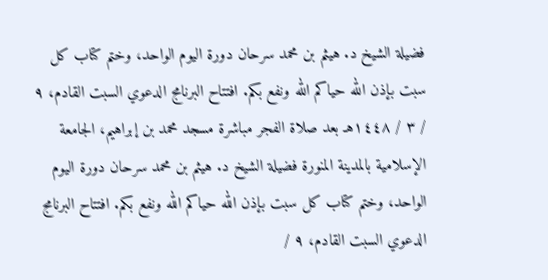فضيلة الشيخ د. هيثم بن محمد سرحان دورة اليوم الواحد، وختم كتاب كل سبت بإذن الله حياكم الله ونفع بكم. افتتاح البرنامج الدعوي السبت القادم، ٩ / ٣ / ١٤٤٨هـ بعد صلاة الفجر مباشرة مسجد محمد بن إبراهيم، الجامعة الإسلامية بالمدينة المنورة فضيلة الشيخ د. هيثم بن محمد سرحان دورة اليوم الواحد، وختم كتاب كل سبت بإذن الله حياكم الله ونفع بكم. افتتاح البرنامج الدعوي السبت القادم، ٩ /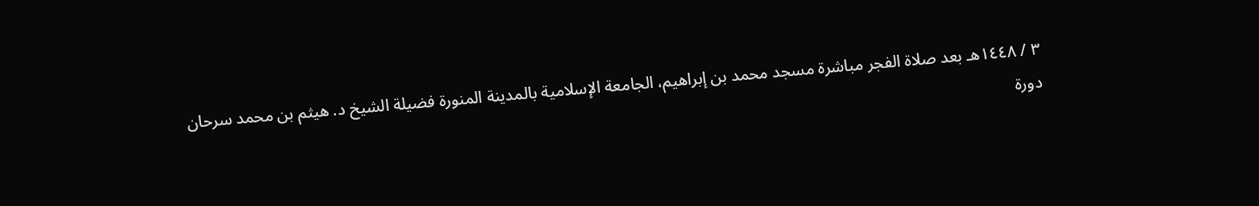٣ / ١٤٤٨هـ بعد صلاة الفجر مباشرة مسجد محمد بن إبراهيم، الجامعة الإسلامية بالمدينة المنورة فضيلة الشيخ د. هيثم بن محمد سرحان دورة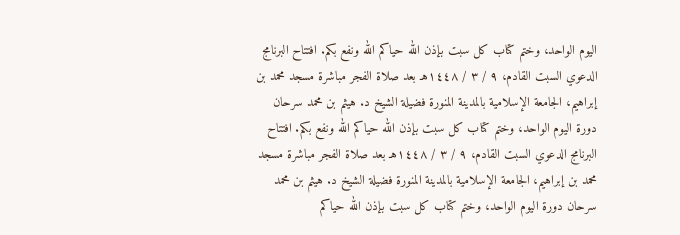اليوم الواحد، وختم كتاب كل سبت بإذن الله حياكم الله ونفع بكم. افتتاح البرنامج الدعوي السبت القادم، ٩ / ٣ / ١٤٤٨هـ بعد صلاة الفجر مباشرة مسجد محمد بن إبراهيم، الجامعة الإسلامية بالمدينة المنورة فضيلة الشيخ د. هيثم بن محمد سرحان دورة اليوم الواحد، وختم كتاب كل سبت بإذن الله حياكم الله ونفع بكم. افتتاح البرنامج الدعوي السبت القادم، ٩ / ٣ / ١٤٤٨هـ بعد صلاة الفجر مباشرة مسجد محمد بن إبراهيم، الجامعة الإسلامية بالمدينة المنورة فضيلة الشيخ د. هيثم بن محمد سرحان دورة اليوم الواحد، وختم كتاب كل سبت بإذن الله حياكم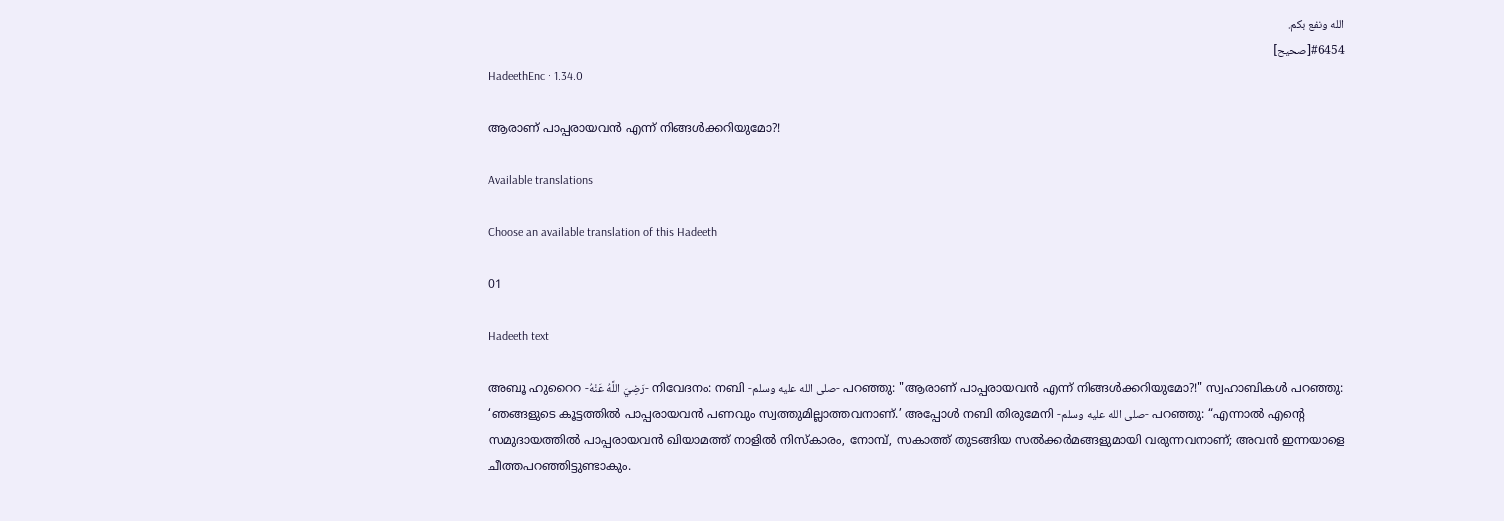الله ونفع بكم.
#6454[صحيح]
HadeethEnc · 1.34.0

ആരാണ് പാപ്പരായവൻ എന്ന് നിങ്ങൾക്കറിയുമോ?!

Available translations

Choose an available translation of this Hadeeth

01

Hadeeth text

അബൂ ഹുറൈറ -رَضِيَ اللَّهُ عَنْهُ- നിവേദനം: നബി -صلى الله عليه وسلم- പറഞ്ഞു: "ആരാണ് പാപ്പരായവൻ എന്ന് നിങ്ങൾക്കറിയുമോ?!" സ്വഹാബികൾ പറഞ്ഞു: ‘ഞങ്ങളുടെ കൂട്ടത്തില്‍ പാപ്പരായവന്‍ പണവും സ്വത്തുമില്ലാത്തവനാണ്.’ അപ്പോള്‍ നബി തിരുമേനി -صلى الله عليه وسلم- പറഞ്ഞു: “എന്നാല്‍ എൻ്റെ സമുദായത്തില്‍ പാപ്പരായവന്‍ ഖിയാമത്ത് നാളിൽ നിസ്‌കാരം, നോമ്പ്, സകാത്ത് തുടങ്ങിയ സല്‍ക്കര്‍മങ്ങളുമായി വരുന്നവനാണ്; അവൻ ഇന്നയാളെ ചീത്തപറഞ്ഞിട്ടുണ്ടാകും.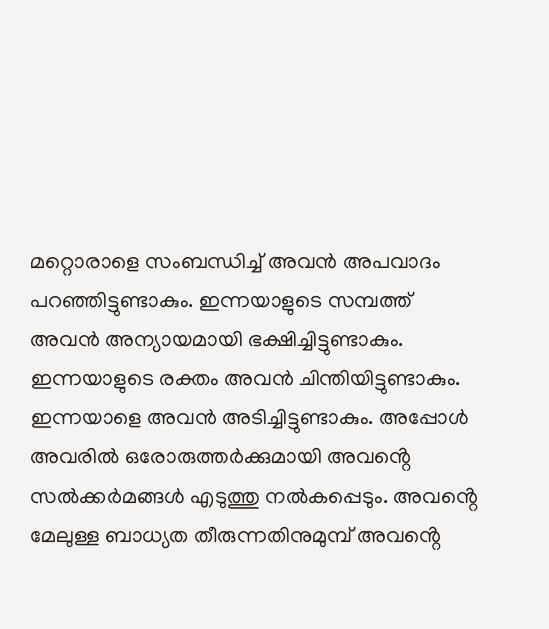മറ്റൊരാളെ സംബന്ധിച്ച് അവൻ അപവാദം പറഞ്ഞിട്ടുണ്ടാകും. ഇന്നയാളുടെ സമ്പത്ത് അവൻ അന്യായമായി ഭക്ഷിച്ചിട്ടുണ്ടാകും. ഇന്നയാളുടെ രക്തം അവൻ ചിന്തിയിട്ടുണ്ടാകും. ഇന്നയാളെ അവൻ അടിച്ചിട്ടുണ്ടാകും. അപ്പോള്‍ അവരില്‍ ഒരോരുത്തര്‍ക്കുമായി അവൻ്റെ സല്‍ക്കര്‍മങ്ങള്‍ എടുത്തു നല്‍കപ്പെടും. അവൻ്റെ മേലുള്ള ബാധ്യത തീരുന്നതിനുമുമ്പ് അവൻ്റെ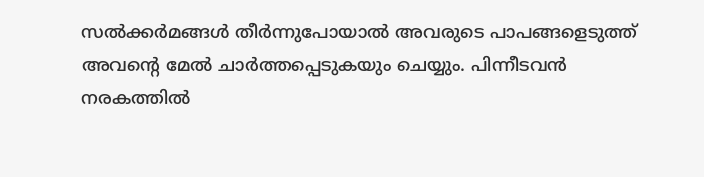സല്‍ക്കര്‍മങ്ങള്‍ തീര്‍ന്നുപോയാല്‍ അവരുടെ പാപങ്ങളെടുത്ത് അവൻ്റെ മേല്‍ ചാര്‍ത്തപ്പെടുകയും ചെയ്യും. പിന്നീടവന്‍ നരകത്തില്‍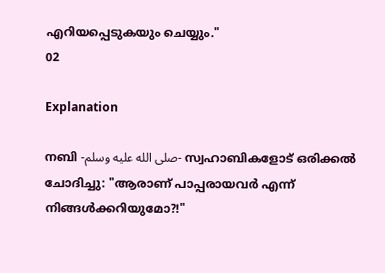എറിയപ്പെടുകയും ചെയ്യും."
02

Explanation

നബി -صلى الله عليه وسلم- സ്വഹാബികളോട് ഒരിക്കൽ ചോദിച്ചു: "ആരാണ് പാപ്പരായവർ എന്ന് നിങ്ങൾക്കറിയുമോ?!"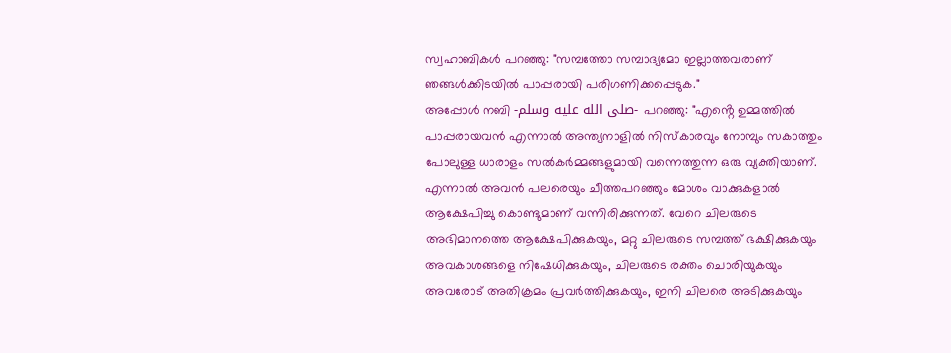സ്വഹാബികൾ പറഞ്ഞു: "സമ്പത്തോ സമ്പാദ്യമോ ഇല്ലാത്തവരാണ് ഞങ്ങൾക്കിടയിൽ പാപ്പരായി പരിഗണിക്കപ്പെടുക."
അപ്പോൾ നബി -صلى الله عليه وسلم- പറഞ്ഞു: "എൻ്റെ ഉമ്മത്തിൽ പാപ്പരായവൻ എന്നാൽ അന്ത്യനാളിൽ നിസ്കാരവും നോമ്പും സകാത്തും പോലുള്ള ധാരാളം സൽകർമ്മങ്ങളുമായി വന്നെത്തുന്ന ഒരു വ്യക്തിയാണ്. എന്നാൽ അവൻ പലരെയും ചീത്തപറഞ്ഞും മോശം വാക്കുകളാൽ ആക്ഷേപിച്ചു കൊണ്ടുമാണ് വന്നിരിക്കുന്നത്. വേറെ ചിലരുടെ അഭിമാനത്തെ ആക്ഷേപിക്കുകയും, മറ്റു ചിലരുടെ സമ്പത്ത് ഭക്ഷിക്കുകയും അവകാശങ്ങളെ നിഷേധിക്കുകയും, ചിലരുടെ രക്തം ചൊരിയുകയും അവരോട് അതിക്രമം പ്രവർത്തിക്കുകയും, ഇനി ചിലരെ അടിക്കുകയും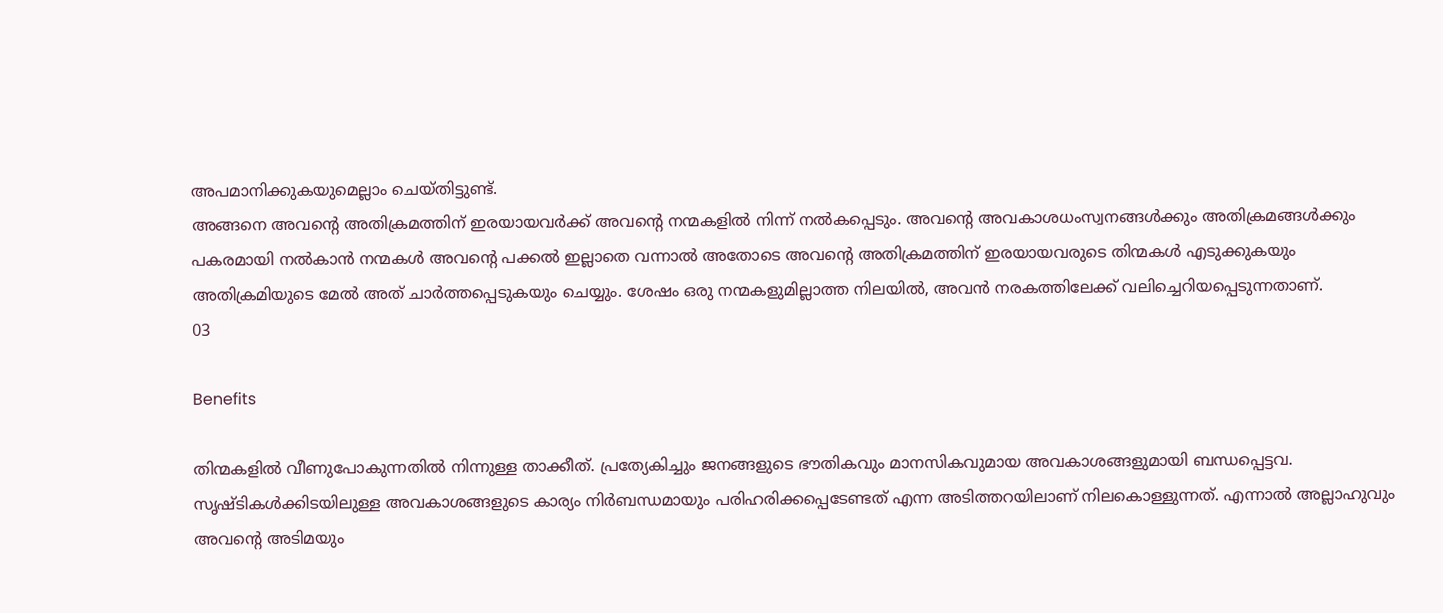അപമാനിക്കുകയുമെല്ലാം ചെയ്തിട്ടുണ്ട്.
അങ്ങനെ അവൻ്റെ അതിക്രമത്തിന് ഇരയായവർക്ക് അവൻ്റെ നന്മകളിൽ നിന്ന് നൽകപ്പെടും. അവൻ്റെ അവകാശധംസ്വനങ്ങൾക്കും അതിക്രമങ്ങൾക്കും പകരമായി നൽകാൻ നന്മകൾ അവൻ്റെ പക്കൽ ഇല്ലാതെ വന്നാൽ അതോടെ അവൻ്റെ അതിക്രമത്തിന് ഇരയായവരുടെ തിന്മകൾ എടുക്കുകയും അതിക്രമിയുടെ മേൽ അത് ചാർത്തപ്പെടുകയും ചെയ്യും. ശേഷം ഒരു നന്മകളുമില്ലാത്ത നിലയിൽ, അവൻ നരകത്തിലേക്ക് വലിച്ചെറിയപ്പെടുന്നതാണ്.
03

Benefits

തിന്മകളിൽ വീണുപോകുന്നതിൽ നിന്നുള്ള താക്കീത്. പ്രത്യേകിച്ചും ജനങ്ങളുടെ ഭൗതികവും മാനസികവുമായ അവകാശങ്ങളുമായി ബന്ധപ്പെട്ടവ.
സൃഷ്ടികൾക്കിടയിലുള്ള അവകാശങ്ങളുടെ കാര്യം നിർബന്ധമായും പരിഹരിക്കപ്പെടേണ്ടത് എന്ന അടിത്തറയിലാണ് നിലകൊള്ളുന്നത്. എന്നാൽ അല്ലാഹുവും അവൻ്റെ അടിമയും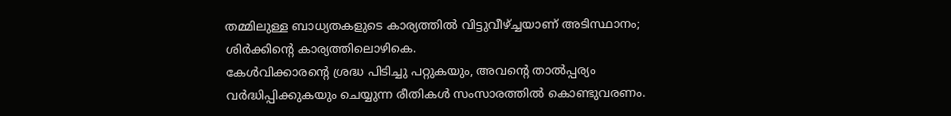തമ്മിലുള്ള ബാധ്യതകളുടെ കാര്യത്തിൽ വിട്ടുവീഴ്ച്ചയാണ് അടിസ്ഥാനം; ശിർക്കിൻ്റെ കാര്യത്തിലൊഴികെ.
കേൾവിക്കാരൻ്റെ ശ്രദ്ധ പിടിച്ചു പറ്റുകയും, അവൻ്റെ താൽപ്പര്യം വർദ്ധിപ്പിക്കുകയും ചെയ്യുന്ന രീതികൾ സംസാരത്തിൽ കൊണ്ടുവരണം.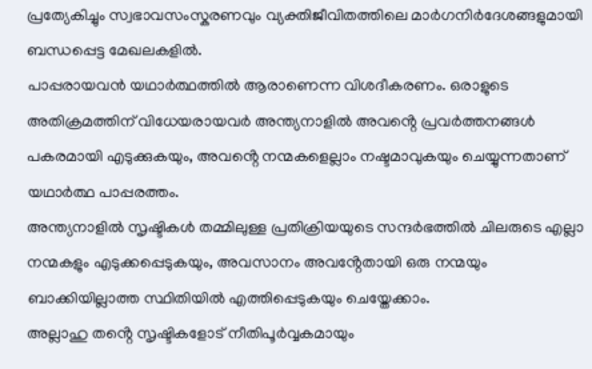പ്രത്യേകിച്ചും സ്വഭാവസംസ്കരണവും വ്യക്തിജീവിതത്തിലെ മാർഗനിർദേശങ്ങളുമായി ബന്ധപ്പെട്ട മേഖലകളിൽ.
പാപ്പരായവൻ യഥാർത്ഥത്തിൽ ആരാണെന്ന വിശദീകരണം. ഒരാളുടെ അതിക്രമത്തിന് വിധേയരായവർ അന്ത്യനാളിൽ അവൻ്റെ പ്രവർത്തനങ്ങൾ പകരമായി എടുക്കുകയും, അവൻ്റെ നന്മകളെല്ലാം നഷ്ടമാവുകയും ചെയ്യുന്നതാണ് യഥാർത്ഥ പാപ്പരത്തം.
അന്ത്യനാളിൽ സൃഷ്ടികൾ തമ്മിലുള്ള പ്രതിക്രിയയുടെ സന്ദർഭത്തിൽ ചിലരുടെ എല്ലാ നന്മകളും എടുക്കപ്പെടുകയും, അവസാനം അവൻ്റേതായി ഒരു നന്മയും ബാക്കിയില്ലാത്ത സ്ഥിതിയിൽ എത്തിപ്പെടുകയും ചെയ്തേക്കാം.
അല്ലാഹു തൻ്റെ സൃഷ്ടികളോട് നീതിപൂർവ്വകമായും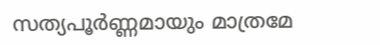സത്യപൂർണ്ണമായും മാത്രമേ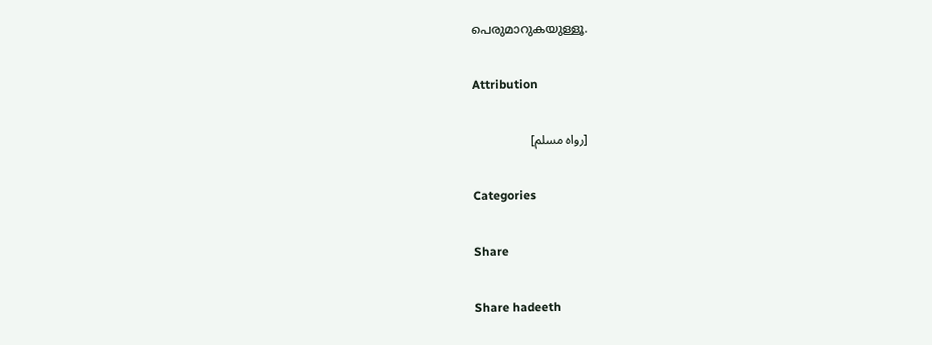പെരുമാറുകയുള്ളൂ.

Attribution

[رواه مسلم]

Categories

Share

Share hadeeth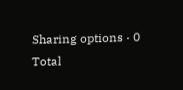Sharing options · 0 Total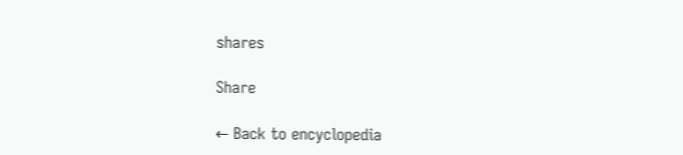shares

Share

← Back to encyclopedia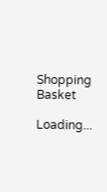Shopping Basket

Loading...